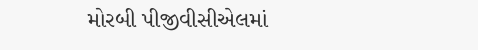મોરબી પીજીવીસીએલમાં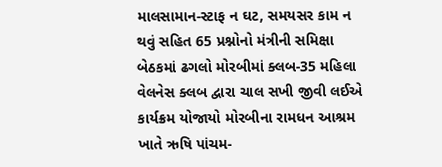માલસામાન-સ્ટાફ ન ઘટ, સમયસર કામ ન થવું સહિત 65 પ્રશ્નોનો મંત્રીની સમિક્ષા બેઠકમાં ઢગલો મોરબીમાં ક્લબ-35 મહિલા વેલનેસ ક્લબ દ્વારા ચાલ સખી જીવી લઈએ કાર્યક્રમ યોજાયો મોરબીના રામધન આશ્રમ ખાતે ઋષિ પાંચમ-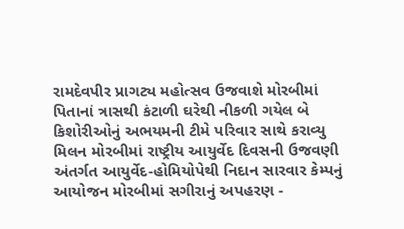રામદેવપીર પ્રાગટ્ય મહોત્સવ ઉજવાશે મોરબીમાં પિતાનાં ત્રાસથી કંટાળી ઘરેથી નીકળી ગયેલ બે કિશોરીઓનું અભયમની ટીમે પરિવાર સાથે કરાવ્યુ મિલન મોરબીમાં રાષ્ટ્રીય આયુર્વેદ દિવસની ઉજવણી અંતર્ગત આયુર્વેદ-હોમિયોપેથી નિદાન સારવાર કેમ્પનું આયોજન મોરબીમાં સગીરાનું અપહરણ -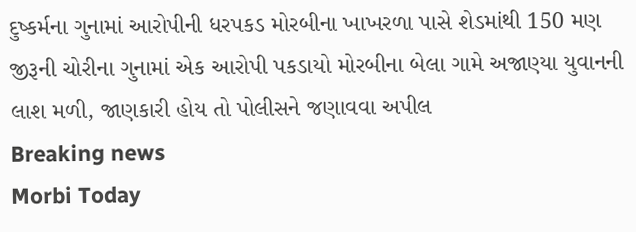દુષ્કર્મના ગુનામાં આરોપીની ધરપકડ મોરબીના ખાખરળા પાસે શેડમાંથી 150 મણ જીરૂની ચોરીના ગુનામાં એક આરોપી પકડાયો મોરબીના બેલા ગામે અજાણ્યા યુવાનની લાશ મળી, જાણકારી હોય તો પોલીસને જણાવવા અપીલ
Breaking news
Morbi Today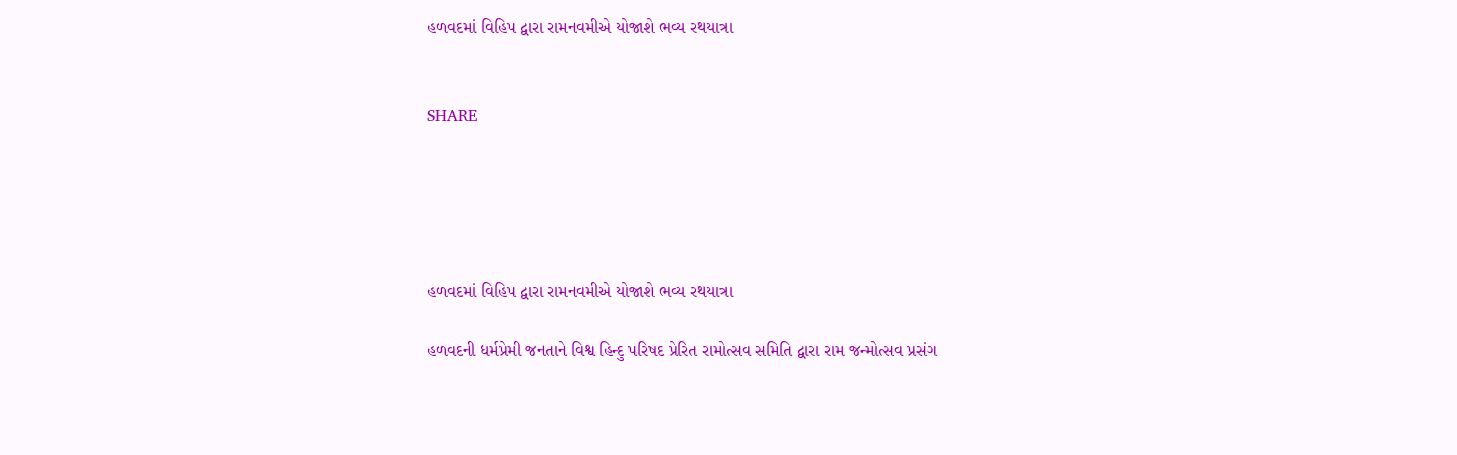હળવદમાં વિહિપ દ્વારા રામનવમીએ યોજાશે ભવ્ય રથયાત્રા


SHARE





હળવદમાં વિહિપ દ્વારા રામનવમીએ યોજાશે ભવ્ય રથયાત્રા

હળવદની ધર્મપ્રેમી જનતાને વિશ્વ હિન્દુ પરિષદ પ્રેરિત રામોત્સવ સમિતિ દ્વારા રામ જન્મોત્સવ પ્રસંગ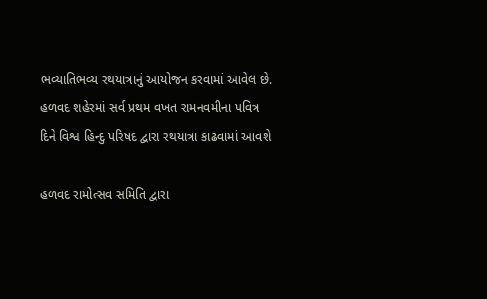ભવ્યાતિભવ્ય રથયાત્રાનું આયોજન કરવામાં આવેલ છે. હળવદ શહેરમાં સર્વ પ્રથમ વખત રામનવમીના પવિત્ર દિને વિશ્વ હિન્દુ પરિષદ દ્વારા રથયાત્રા કાઢવામાં આવશે

હળવદ રામોત્સવ સમિતિ દ્વારા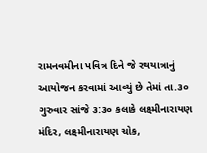રામનવમીના પવિત્ર દિને જે રથયાત્રાનું આયોજન કરવામાં આવ્યું છે તેમાં તા.૩૦ ગુરુવાર સાંજે ૩:૩૦ કલાકે લક્ષ્મીનારાયણ મંદિર, લક્ષ્મીનારાયણ ચોક,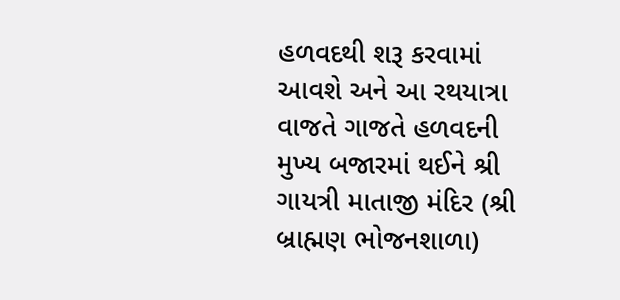હળવદથી શરૂ કરવામાં આવશે અને આ રથયાત્રા વાજતે ગાજતે હળવદની મુખ્ય બજારમાં થઈને શ્રી ગાયત્રી માતાજી મંદિર (શ્રી બ્રાહ્મણ ભોજનશાળા)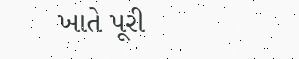ખાતે પૂરી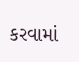કરવામાં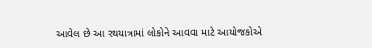આવેલ છે આ રથયાત્રામાં લોકોને આવવા માટે આયોજકોએ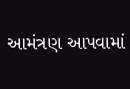આમંત્રણ આપવામાં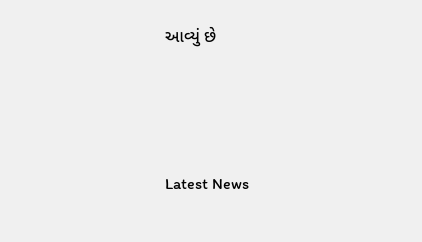આવ્યું છે




Latest News